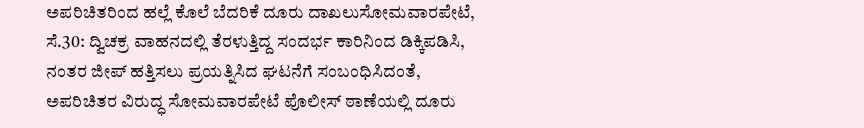ಅಪರಿಚಿತರಿಂದ ಹಲ್ಲೆ ಕೊಲೆ ಬೆದರಿಕೆ ದೂರು ದಾಖಲುಸೋಮವಾರಪೇಟೆ, ಸೆ.30: ದ್ವಿಚಕ್ರ ವಾಹನದಲ್ಲಿ ತೆರಳುತ್ತಿದ್ದ ಸಂದರ್ಭ ಕಾರಿನಿಂದ ಡಿಕ್ಕಿಪಡಿಸಿ, ನಂತರ ಜೀಪ್ ಹತ್ತಿಸಲು ಪ್ರಯತ್ನಿಸಿದ ಘಟನೆಗೆ ಸಂಬಂಧಿಸಿದಂತೆ, ಅಪರಿಚಿತರ ವಿರುದ್ಧ ಸೋಮವಾರಪೇಟೆ ಪೊಲೀಸ್ ಠಾಣೆಯಲ್ಲಿ ದೂರು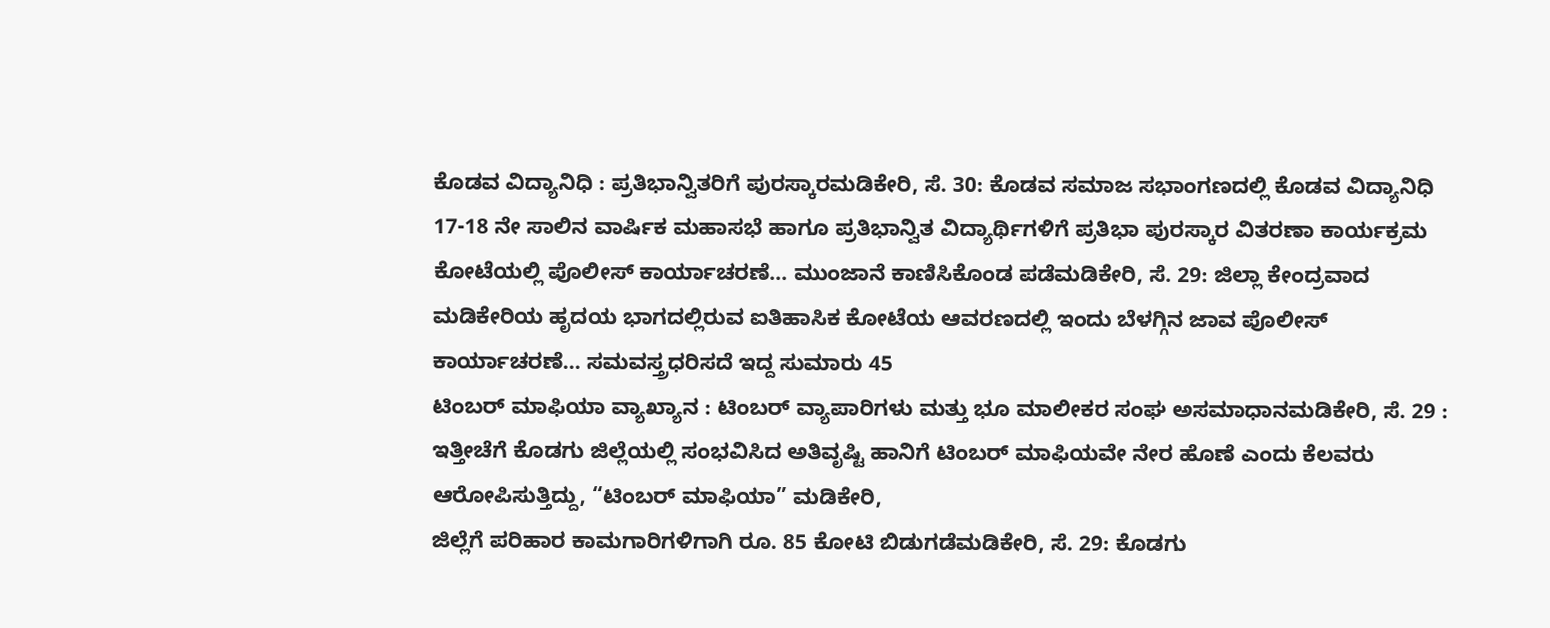ಕೊಡವ ವಿದ್ಯಾನಿಧಿ : ಪ್ರತಿಭಾನ್ವಿತರಿಗೆ ಪುರಸ್ಕಾರಮಡಿಕೇರಿ, ಸೆ. 30: ಕೊಡವ ಸಮಾಜ ಸಭಾಂಗಣದಲ್ಲಿ ಕೊಡವ ವಿದ್ಯಾನಿಧಿ 17-18 ನೇ ಸಾಲಿನ ವಾರ್ಷಿಕ ಮಹಾಸಭೆ ಹಾಗೂ ಪ್ರತಿಭಾನ್ವಿತ ವಿದ್ಯಾರ್ಥಿಗಳಿಗೆ ಪ್ರತಿಭಾ ಪುರಸ್ಕಾರ ವಿತರಣಾ ಕಾರ್ಯಕ್ರಮ
ಕೋಟೆಯಲ್ಲಿ ಪೊಲೀಸ್ ಕಾರ್ಯಾಚರಣೆ... ಮುಂಜಾನೆ ಕಾಣಿಸಿಕೊಂಡ ಪಡೆಮಡಿಕೇರಿ, ಸೆ. 29: ಜಿಲ್ಲಾ ಕೇಂದ್ರವಾದ ಮಡಿಕೇರಿಯ ಹೃದಯ ಭಾಗದಲ್ಲಿರುವ ಐತಿಹಾಸಿಕ ಕೋಟೆಯ ಆವರಣದಲ್ಲಿ ಇಂದು ಬೆಳಗ್ಗಿನ ಜಾವ ಪೊಲೀಸ್ ಕಾರ್ಯಾಚರಣೆ... ಸಮವಸ್ತ್ರಧರಿಸದೆ ಇದ್ದ ಸುಮಾರು 45
ಟಿಂಬರ್ ಮಾಫಿಯಾ ವ್ಯಾಖ್ಯಾನ : ಟಿಂಬರ್ ವ್ಯಾಪಾರಿಗಳು ಮತ್ತು ಭೂ ಮಾಲೀಕರ ಸಂಘ ಅಸಮಾಧಾನಮಡಿಕೇರಿ, ಸೆ. 29 : ಇತ್ತೀಚೆಗೆ ಕೊಡಗು ಜಿಲ್ಲೆಯಲ್ಲಿ ಸಂಭವಿಸಿದ ಅತಿವೃಷ್ಟಿ ಹಾನಿಗೆ ಟಿಂಬರ್ ಮಾಫಿಯವೇ ನೇರ ಹೊಣೆ ಎಂದು ಕೆಲವರು ಆರೋಪಿಸುತ್ತಿದ್ದು, “ಟಿಂಬರ್ ಮಾಫಿಯಾ” ಮಡಿಕೇರಿ,
ಜಿಲ್ಲೆಗೆ ಪರಿಹಾರ ಕಾಮಗಾರಿಗಳಿಗಾಗಿ ರೂ. 85 ಕೋಟಿ ಬಿಡುಗಡೆಮಡಿಕೇರಿ, ಸೆ. 29: ಕೊಡಗು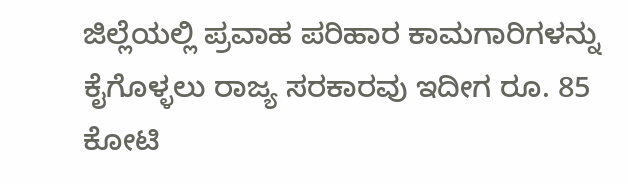ಜಿಲ್ಲೆಯಲ್ಲಿ ಪ್ರವಾಹ ಪರಿಹಾರ ಕಾಮಗಾರಿಗಳನ್ನು ಕೈಗೊಳ್ಳಲು ರಾಜ್ಯ ಸರಕಾರವು ಇದೀಗ ರೂ. 85 ಕೋಟಿ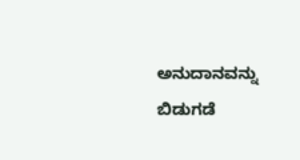ಅನುದಾನವನ್ನು ಬಿಡುಗಡೆ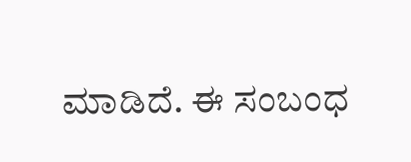ಮಾಡಿದೆ. ಈ ಸಂಬಂಧ